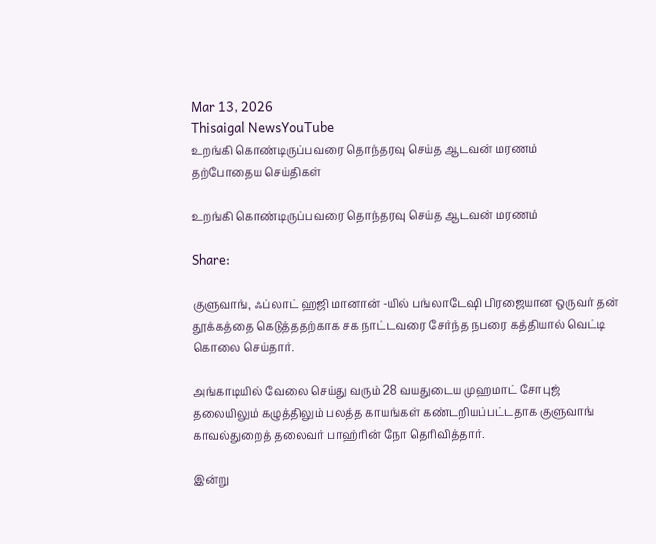Mar 13, 2026
Thisaigal NewsYouTube
உறங்கி கொண்டிருப்பவரை தொந்தரவு செய்த ஆடவன் மரணம்
தற்போதைய செய்திகள்

உறங்கி கொண்டிருப்பவரை தொந்தரவு செய்த ஆடவன் மரணம்

Share:

குளுவாங், ஃப்லாட் ஹஜி மானான் -யில் பங்லாடேஷி பிரஜையான ஒருவர் தன் தூக்கத்தை கெடுத்ததற்காக சக நாட்டவரை சேர்ந்த நபரை கத்தியால் வெட்டி கொலை செய்தார்.

அங்காடியில் வேலை செய்து வரும் 28 வயதுடைய முஹமாட் சோபுஜ் தலையிலும் கழுத்திலும் பலத்த காயங்கள் கண்டறியப்பட்டதாக குளுவாங் காவல்துறைத் தலைவர் பாஹ்ரின் நோ தெரிவித்தார்.

இன்று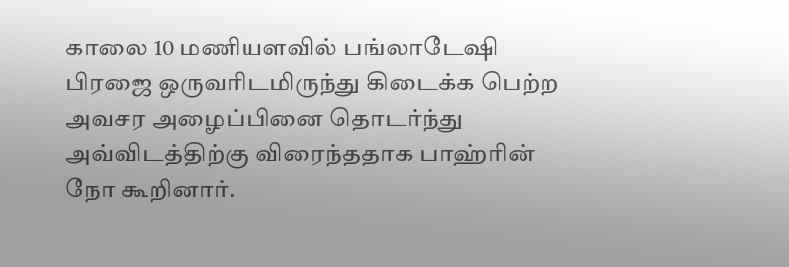காலை 10 மணியளவில் பங்லாடேஷி பிரஜை ஒருவரிடமிருந்து கிடைக்க பெற்ற அவசர அழைப்பினை தொடர்ந்து அவ்விடத்திற்கு விரைந்ததாக பாஹ்ரின் நோ கூறினார்.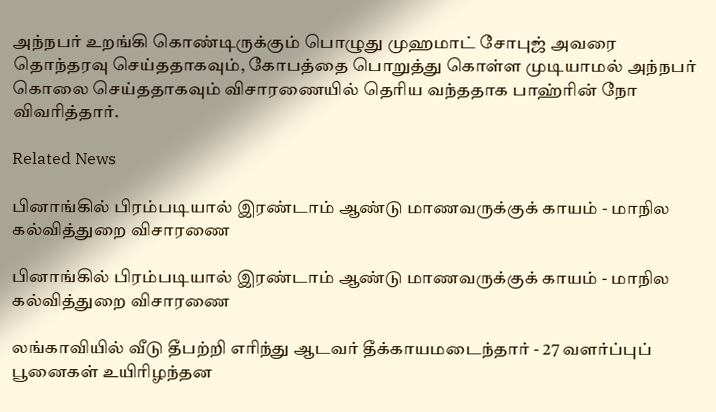அந்நபர் உறங்கி கொண்டிருக்கும் பொழுது முஹமாட் சோபுஜ் அவரை தொந்தரவு செய்ததாகவும், கோபத்தை பொறுத்து கொள்ள முடியாமல் அந்நபர் கொலை செய்ததாகவும் விசாரணையில் தெரிய வந்ததாக பாஹ்ரின் நோ விவரித்தார்.

Related News

பினாங்கில் பிரம்படியால் இரண்டாம் ஆண்டு மாணவருக்குக் காயம் - மாநில கல்வித்துறை விசாரணை

பினாங்கில் பிரம்படியால் இரண்டாம் ஆண்டு மாணவருக்குக் காயம் - மாநில கல்வித்துறை விசாரணை

லங்காவியில் வீடு தீபற்றி எரிந்து ஆடவர் தீக்காயமடைந்தார் - 27 வளர்ப்புப் பூனைகள் உயிரிழந்தன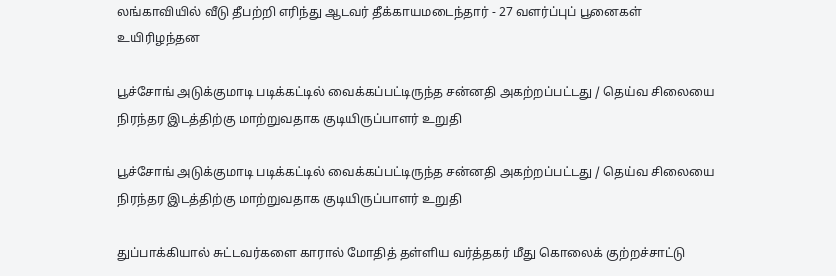லங்காவியில் வீடு தீபற்றி எரிந்து ஆடவர் தீக்காயமடைந்தார் - 27 வளர்ப்புப் பூனைகள் உயிரிழந்தன

பூச்சோங் அடுக்குமாடி படிக்கட்டில் வைக்கப்பட்டிருந்த சன்னதி அகற்றப்பட்டது / தெய்வ சிலையை நிரந்தர இடத்திற்கு மாற்றுவதாக குடியிருப்பாளர் உறுதி

பூச்சோங் அடுக்குமாடி படிக்கட்டில் வைக்கப்பட்டிருந்த சன்னதி அகற்றப்பட்டது / தெய்வ சிலையை நிரந்தர இடத்திற்கு மாற்றுவதாக குடியிருப்பாளர் உறுதி

துப்பாக்கியால் சுட்டவர்களை காரால் மோதித் தள்ளிய வர்த்தகர் மீது கொலைக் குற்றச்சாட்டு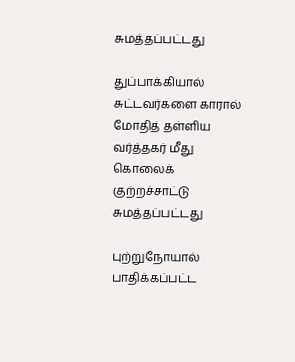சுமத்தப்பட்டது

துப்பாக்கியால் சுட்டவர்களை காரால் மோதித் தள்ளிய வர்த்தகர் மீது கொலைக் குற்றச்சாட்டு சுமத்தப்பட்டது

புற்றுநோயால் பாதிக்கப்பட்ட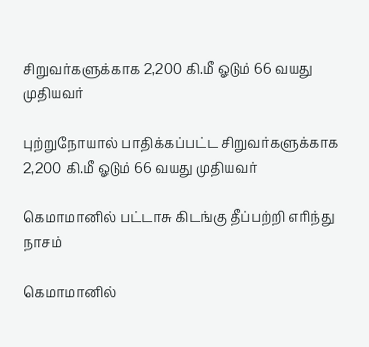சிறுவர்களுக்காக 2,200 கி.மீ ஓடும் 66 வயது முதியவர்

புற்றுநோயால் பாதிக்கப்பட்ட சிறுவர்களுக்காக 2,200 கி.மீ ஓடும் 66 வயது முதியவர்

கெமாமானில் பட்டாசு கிடங்கு தீப்பற்றி எரிந்து நாசம்

கெமாமானில்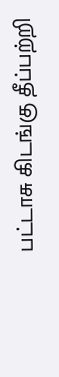பட்டாசு கிடங்கு தீப்பற்றி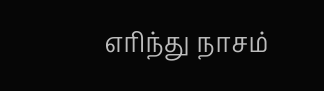எரிந்து நாசம்